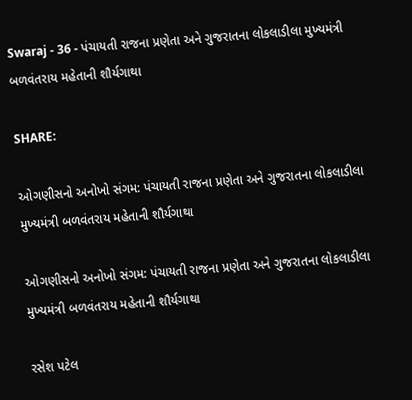Swaraj - 36 - પંચાયતી રાજના પ્રણેતા અને ગુજરાતના લોકલાડીલા મુખ્યમંત્રી બળવંતરાય મહેતાની શૌર્યગાથા

SHARE:

ઓગણીસનો અનોખો સંગમ: પંચાયતી રાજના પ્રણેતા અને ગુજરાતના લોકલાડીલા મુખ્યમંત્રી બળવંતરાય મહેતાની શૌર્યગાથા

ઓગણીસનો અનોખો સંગમ: પંચાયતી રાજના પ્રણેતા અને ગુજરાતના લોકલાડીલા મુખ્યમંત્રી બળવંતરાય મહેતાની શૌર્યગાથા

રસેશ પટેલ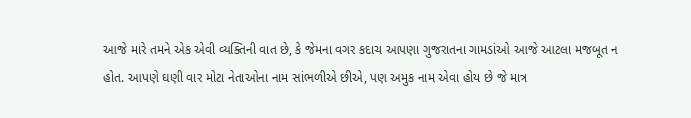આજે મારે તમને એક એવી વ્યક્તિની વાત છે, કે જેમના વગર કદાચ આપણા ગુજરાતના ગામડાંઓ આજે આટલા મજબૂત ન હોત. આપણે ઘણી વાર મોટા નેતાઓના નામ સાંભળીએ છીએ, પણ અમુક નામ એવા હોય છે જે માત્ર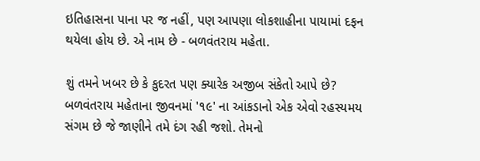ઇતિહાસના પાના પર જ નહીં, પણ આપણા લોકશાહીના પાયામાં દફન થયેલા હોય છે. એ નામ છે - બળવંતરાય મહેતા.

શું તમને ખબર છે કે કુદરત પણ ક્યારેક અજીબ સંકેતો આપે છે? બળવંતરાય મહેતાના જીવનમાં '૧૯' ના આંકડાનો એક એવો રહસ્યમય સંગમ છે જે જાણીને તમે દંગ રહી જશો. તેમનો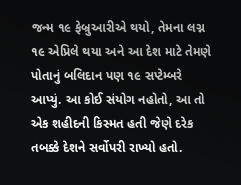જન્મ ૧૯ ફેબ્રુઆરીએ થયો, તેમના લગ્ન ૧૯ એપ્રિલે થયા અને આ દેશ માટે તેમણે પોતાનું બલિદાન પણ ૧૯ સપ્ટેમ્બરે આપ્યું. આ કોઈ સંયોગ નહોતો, આ તો એક શહીદની કિસ્મત હતી જેણે દરેક તબક્કે દેશને સર્વોપરી રાખ્યો હતો.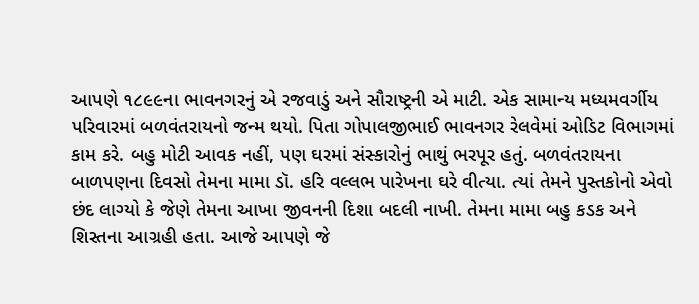આપણે ૧૮૯૯ના ભાવનગરનું એ રજવાડું અને સૌરાષ્ટ્રની એ માટી. એક સામાન્ય મધ્યમવર્ગીય પરિવારમાં બળવંતરાયનો જન્મ થયો. પિતા ગોપાલજીભાઈ ભાવનગર રેલવેમાં ઓડિટ વિભાગમાં કામ કરે. બહુ મોટી આવક નહીં, પણ ઘરમાં સંસ્કારોનું ભાથું ભરપૂર હતું. બળવંતરાયના બાળપણના દિવસો તેમના મામા ડૉ. હરિ વલ્લભ પારેખના ઘરે વીત્યા. ત્યાં તેમને પુસ્તકોનો એવો છંદ લાગ્યો કે જેણે તેમના આખા જીવનની દિશા બદલી નાખી. તેમના મામા બહુ કડક અને શિસ્તના આગ્રહી હતા. આજે આપણે જે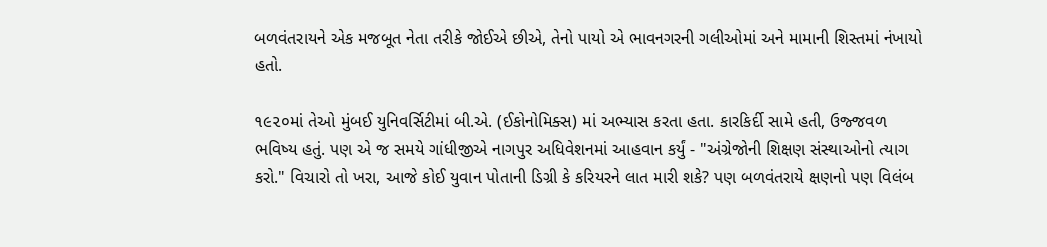બળવંતરાયને એક મજબૂત નેતા તરીકે જોઈએ છીએ, તેનો પાયો એ ભાવનગરની ગલીઓમાં અને મામાની શિસ્તમાં નંખાયો હતો.

૧૯૨૦માં તેઓ મુંબઈ યુનિવર્સિટીમાં બી.એ. (ઈકોનોમિક્સ) માં અભ્યાસ કરતા હતા. કારકિર્દી સામે હતી, ઉજ્જવળ ભવિષ્ય હતું. પણ એ જ સમયે ગાંધીજીએ નાગપુર અધિવેશનમાં આહવાન કર્યું - "અંગ્રેજોની શિક્ષણ સંસ્થાઓનો ત્યાગ કરો." વિચારો તો ખરા, આજે કોઈ યુવાન પોતાની ડિગ્રી કે કરિયરને લાત મારી શકે? પણ બળવંતરાયે ક્ષણનો પણ વિલંબ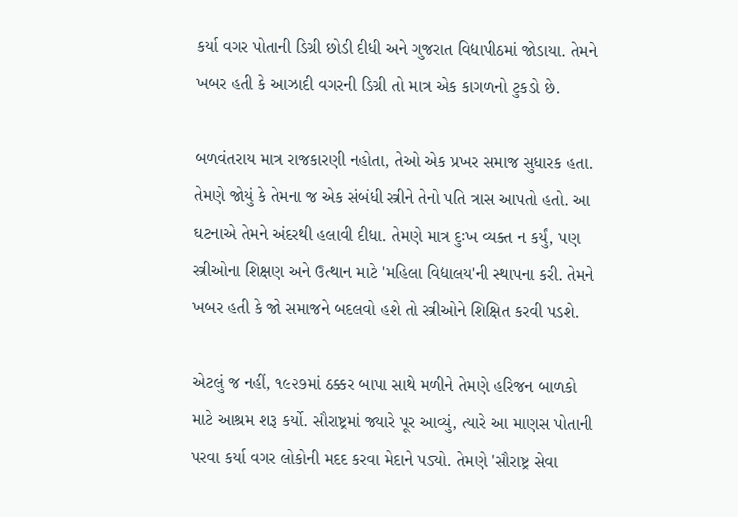કર્યા વગર પોતાની ડિગ્રી છોડી દીધી અને ગુજરાત વિદ્યાપીઠમાં જોડાયા. તેમને ખબર હતી કે આઝાદી વગરની ડિગ્રી તો માત્ર એક કાગળનો ટુકડો છે.

બળવંતરાય માત્ર રાજકારણી નહોતા, તેઓ એક પ્રખર સમાજ સુધારક હતા. તેમણે જોયું કે તેમના જ એક સંબંધી સ્ત્રીને તેનો પતિ ત્રાસ આપતો હતો. આ ઘટનાએ તેમને અંદરથી હલાવી દીધા. તેમણે માત્ર દુઃખ વ્યક્ત ન કર્યું, પણ સ્ત્રીઓના શિક્ષણ અને ઉત્થાન માટે 'મહિલા વિદ્યાલય'ની સ્થાપના કરી. તેમને ખબર હતી કે જો સમાજને બદલવો હશે તો સ્ત્રીઓને શિક્ષિત કરવી પડશે.

એટલું જ નહીં, ૧૯૨૭માં ઠક્કર બાપા સાથે મળીને તેમણે હરિજન બાળકો માટે આશ્રમ શરૂ કર્યો. સૌરાષ્ટ્રમાં જ્યારે પૂર આવ્યું, ત્યારે આ માણસ પોતાની પરવા કર્યા વગર લોકોની મદદ કરવા મેદાને પડ્યો. તેમણે 'સૌરાષ્ટ્ર સેવા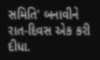સમિતિ' બનાવીને રાત-દિવસ એક કરી દીધા.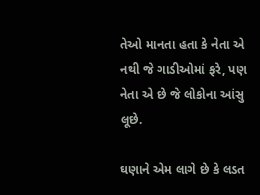તેઓ માનતા હતા કે નેતા એ નથી જે ગાડીઓમાં ફરે, પણ નેતા એ છે જે લોકોના આંસુ લૂછે.

ઘણાને એમ લાગે છે કે લડત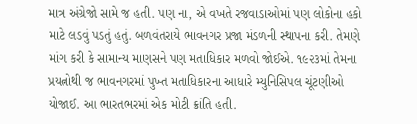માત્ર અંગ્રેજો સામે જ હતી. પણ ના, એ વખતે રજવાડાઓમાં પણ લોકોના હકો માટે લડવું પડતું હતું. બળવંતરાયે ભાવનગર પ્રજા મંડળની સ્થાપના કરી. તેમણે માંગ કરી કે સામાન્ય માણસને પણ મતાધિકાર મળવો જોઈએ. ૧૯૨૩માં તેમના પ્રયત્નોથી જ ભાવનગરમાં પુખ્ત મતાધિકારના આધારે મ્યુનિસિપલ ચૂંટણીઓ યોજાઈ. આ ભારતભરમાં એક મોટી ક્રાંતિ હતી.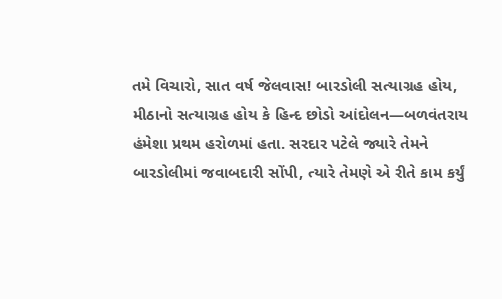તમે વિચારો, સાત વર્ષ જેલવાસ! બારડોલી સત્યાગ્રહ હોય, મીઠાનો સત્યાગ્રહ હોય કે હિન્દ છોડો આંદોલન—બળવંતરાય હંમેશા પ્રથમ હરોળમાં હતા. સરદાર પટેલે જ્યારે તેમને બારડોલીમાં જવાબદારી સોંપી, ત્યારે તેમણે એ રીતે કામ કર્યું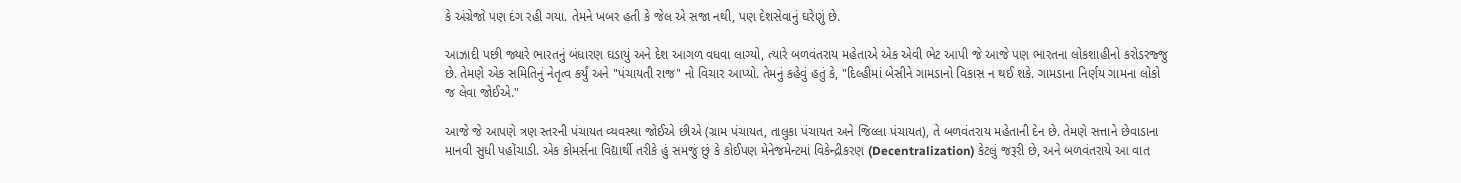કે અંગ્રેજો પણ દંગ રહી ગયા. તેમને ખબર હતી કે જેલ એ સજા નથી, પણ દેશસેવાનું ઘરેણું છે.

આઝાદી પછી જ્યારે ભારતનું બંધારણ ઘડાયું અને દેશ આગળ વધવા લાગ્યો, ત્યારે બળવંતરાય મહેતાએ એક એવી ભેટ આપી જે આજે પણ ભારતના લોકશાહીનો કરોડરજ્જુ છે. તેમણે એક સમિતિનું નેતૃત્વ કર્યું અને "પંચાયતી રાજ" નો વિચાર આપ્યો. તેમનું કહેવું હતું કે, "દિલ્હીમાં બેસીને ગામડાનો વિકાસ ન થઈ શકે. ગામડાના નિર્ણય ગામના લોકો જ લેવા જોઈએ."

આજે જે આપણે ત્રણ સ્તરની પંચાયત વ્યવસ્થા જોઈએ છીએ (ગ્રામ પંચાયત, તાલુકા પંચાયત અને જિલ્લા પંચાયત), તે બળવંતરાય મહેતાની દેન છે. તેમણે સત્તાને છેવાડાના માનવી સુધી પહોંચાડી. એક કોમર્સના વિદ્યાર્થી તરીકે હું સમજું છું કે કોઈપણ મેનેજમેન્ટમાં વિકેન્દ્રીકરણ (Decentralization) કેટલું જરૂરી છે, અને બળવંતરાયે આ વાત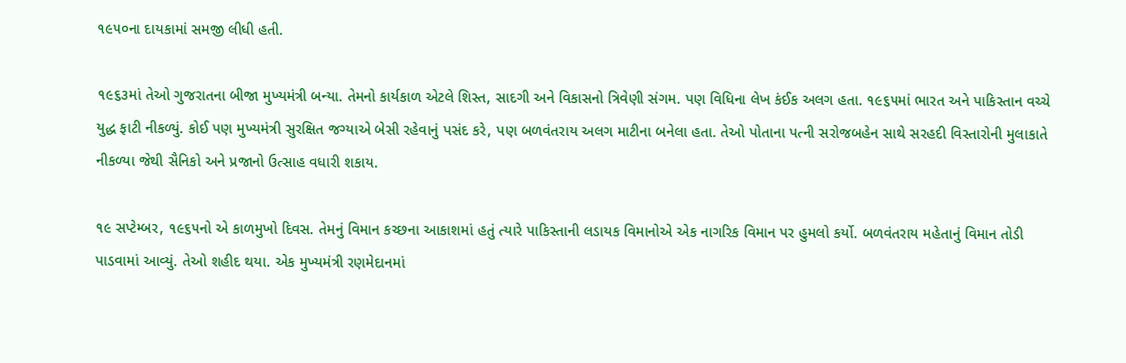૧૯૫૦ના દાયકામાં સમજી લીધી હતી.

૧૯૬૩માં તેઓ ગુજરાતના બીજા મુખ્યમંત્રી બન્યા. તેમનો કાર્યકાળ એટલે શિસ્ત, સાદગી અને વિકાસનો ત્રિવેણી સંગમ. પણ વિધિના લેખ કંઈક અલગ હતા. ૧૯૬૫માં ભારત અને પાકિસ્તાન વચ્ચે યુદ્ધ ફાટી નીકળ્યું. કોઈ પણ મુખ્યમંત્રી સુરક્ષિત જગ્યાએ બેસી રહેવાનું પસંદ કરે, પણ બળવંતરાય અલગ માટીના બનેલા હતા. તેઓ પોતાના પત્ની સરોજબહેન સાથે સરહદી વિસ્તારોની મુલાકાતે નીકળ્યા જેથી સૈનિકો અને પ્રજાનો ઉત્સાહ વધારી શકાય.

૧૯ સપ્ટેમ્બર, ૧૯૬૫નો એ કાળમુખો દિવસ. તેમનું વિમાન કચ્છના આકાશમાં હતું ત્યારે પાકિસ્તાની લડાયક વિમાનોએ એક નાગરિક વિમાન પર હુમલો કર્યો. બળવંતરાય મહેતાનું વિમાન તોડી પાડવામાં આવ્યું. તેઓ શહીદ થયા. એક મુખ્યમંત્રી રણમેદાનમાં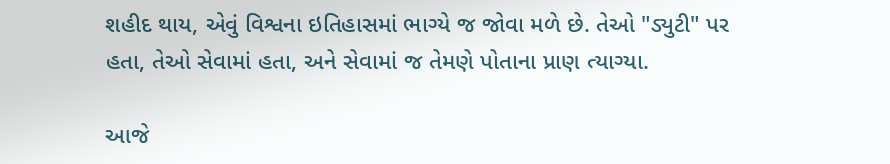શહીદ થાય, એવું વિશ્વના ઇતિહાસમાં ભાગ્યે જ જોવા મળે છે. તેઓ "ડ્યુટી" પર હતા, તેઓ સેવામાં હતા, અને સેવામાં જ તેમણે પોતાના પ્રાણ ત્યાગ્યા.

આજે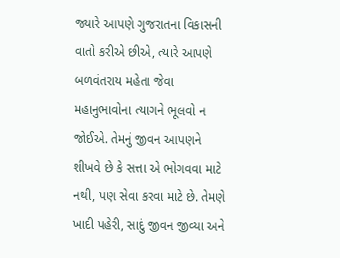જ્યારે આપણે ગુજરાતના વિકાસની વાતો કરીએ છીએ, ત્યારે આપણે બળવંતરાય મહેતા જેવા મહાનુભાવોના ત્યાગને ભૂલવો ન જોઈએ. તેમનું જીવન આપણને શીખવે છે કે સત્તા એ ભોગવવા માટે નથી, પણ સેવા કરવા માટે છે. તેમણે ખાદી પહેરી, સાદું જીવન જીવ્યા અને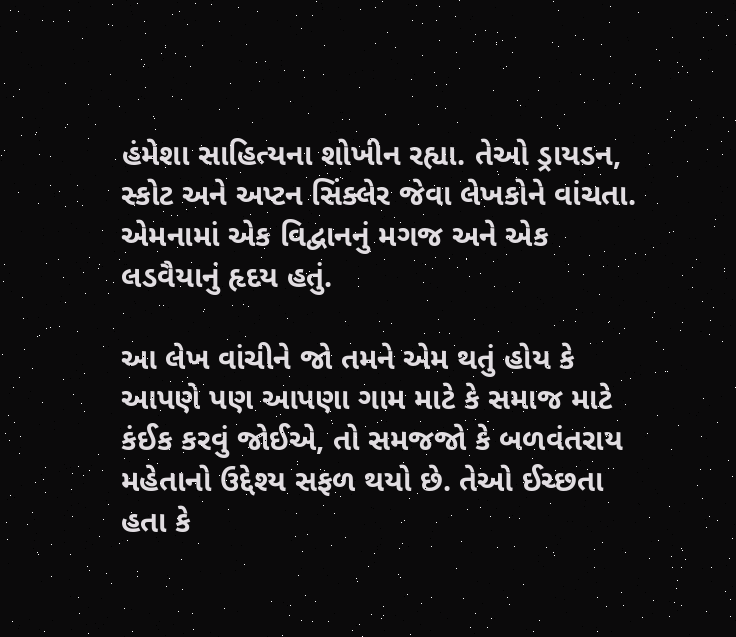હંમેશા સાહિત્યના શોખીન રહ્યા. તેઓ ડ્રાયડન, સ્કોટ અને અપ્ટન સિંક્લેર જેવા લેખકોને વાંચતા. એમનામાં એક વિદ્વાનનું મગજ અને એક લડવૈયાનું હૃદય હતું.

આ લેખ વાંચીને જો તમને એમ થતું હોય કે આપણે પણ આપણા ગામ માટે કે સમાજ માટે કંઈક કરવું જોઈએ, તો સમજજો કે બળવંતરાય મહેતાનો ઉદ્દેશ્ય સફળ થયો છે. તેઓ ઈચ્છતા હતા કે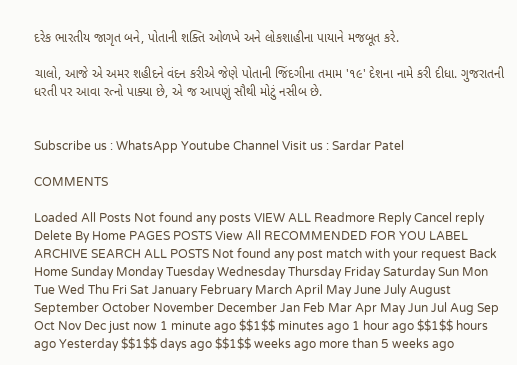દરેક ભારતીય જાગૃત બને, પોતાની શક્તિ ઓળખે અને લોકશાહીના પાયાને મજબૂત કરે.

ચાલો, આજે એ અમર શહીદને વંદન કરીએ જેણે પોતાની જિંદગીના તમામ '૧૯' દેશના નામે કરી દીધા. ગુજરાતની ધરતી પર આવા રત્નો પાક્યા છે, એ જ આપણું સૌથી મોટું નસીબ છે.


Subscribe us : WhatsApp Youtube Channel Visit us : Sardar Patel

COMMENTS

Loaded All Posts Not found any posts VIEW ALL Readmore Reply Cancel reply Delete By Home PAGES POSTS View All RECOMMENDED FOR YOU LABEL ARCHIVE SEARCH ALL POSTS Not found any post match with your request Back Home Sunday Monday Tuesday Wednesday Thursday Friday Saturday Sun Mon Tue Wed Thu Fri Sat January February March April May June July August September October November December Jan Feb Mar Apr May Jun Jul Aug Sep Oct Nov Dec just now 1 minute ago $$1$$ minutes ago 1 hour ago $$1$$ hours ago Yesterday $$1$$ days ago $$1$$ weeks ago more than 5 weeks ago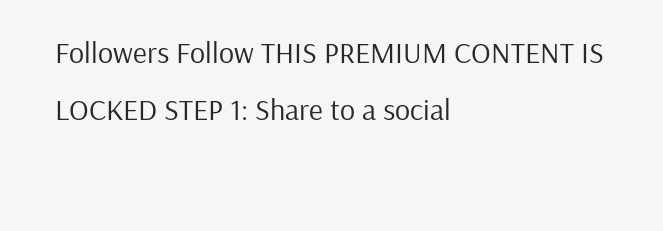Followers Follow THIS PREMIUM CONTENT IS LOCKED STEP 1: Share to a social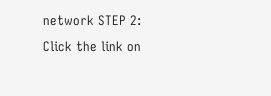network STEP 2: Click the link on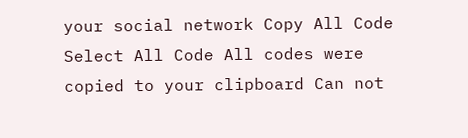your social network Copy All Code Select All Code All codes were copied to your clipboard Can not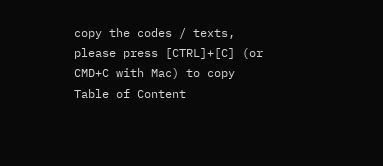copy the codes / texts, please press [CTRL]+[C] (or CMD+C with Mac) to copy Table of Content